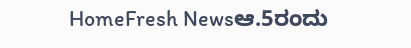HomeFresh Newsಆ.5ರಂದು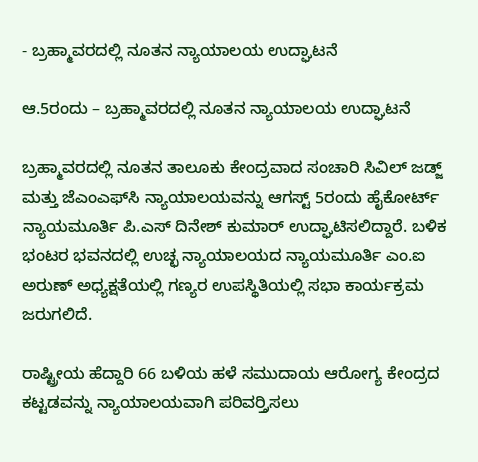- ಬ್ರಹ್ಮಾವರದಲ್ಲಿ ನೂತನ ನ್ಯಾಯಾಲಯ ಉದ್ಘಾಟನೆ

ಆ.5ರಂದು – ಬ್ರಹ್ಮಾವರದಲ್ಲಿ ನೂತನ ನ್ಯಾಯಾಲಯ ಉದ್ಘಾಟನೆ

ಬ್ರಹ್ಮಾವರದಲ್ಲಿ ನೂತನ ತಾಲೂಕು ಕೇಂದ್ರವಾದ ಸಂಚಾರಿ ಸಿವಿಲ್ ಜಡ್ಜ್ ಮತ್ತು ಜೆಎಂಎಫ್‍ಸಿ ನ್ಯಾಯಾಲಯವನ್ನು ಆಗಸ್ಟ್ 5ರಂದು ಹೈಕೋರ್ಟ್ ನ್ಯಾಯಮೂರ್ತಿ ಪಿ.ಎಸ್ ದಿನೇಶ್ ಕುಮಾರ್ ಉದ್ಘಾಟಿಸಲಿದ್ದಾರೆ. ಬಳಿಕ ಭಂಟರ ಭವನದಲ್ಲಿ ಉಚ್ಛ ನ್ಯಾಯಾಲಯದ ನ್ಯಾಯಮೂರ್ತಿ ಎಂ.ಐ ಅರುಣ್ ಅಧ್ಯಕ್ಷತೆಯಲ್ಲಿ ಗಣ್ಯರ ಉಪಸ್ಥಿತಿಯಲ್ಲಿ ಸಭಾ ಕಾರ್ಯಕ್ರಮ ಜರುಗಲಿದೆ.

ರಾಷ್ಟ್ರೀಯ ಹೆದ್ದಾರಿ 66 ಬಳಿಯ ಹಳೆ ಸಮುದಾಯ ಆರೋಗ್ಯ ಕೇಂದ್ರದ ಕಟ್ಟಡವನ್ನು ನ್ಯಾಯಾಲಯವಾಗಿ ಪರಿವರ್ರ್ತಿಸಲು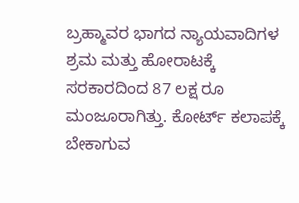ಬ್ರಹ್ಮಾವರ ಭಾಗದ ನ್ಯಾಯವಾದಿಗಳ ಶ್ರಮ ಮತ್ತು ಹೋರಾಟಕ್ಕೆ ಸರಕಾರದಿಂದ 87 ಲಕ್ಷ ರೂ ಮಂಜೂರಾಗಿತ್ತು. ಕೋರ್ಟ್ ಕಲಾಪಕ್ಕೆ ಬೇಕಾಗುವ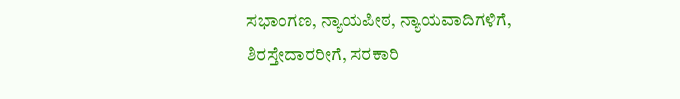ಸಭಾಂಗಣ, ನ್ಯಾಯಪೀಠ, ನ್ಯಾಯವಾದಿಗಳಿಗೆ, ಶಿರಸ್ತೇದಾರರೀಗೆ, ಸರಕಾರಿ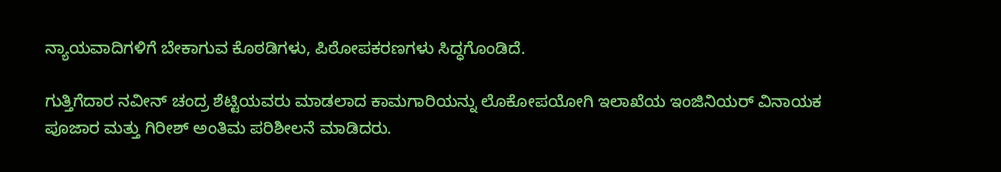ನ್ಯಾಯವಾದಿಗಳಿಗೆ ಬೇಕಾಗುವ ಕೊಠಡಿಗಳು, ಪಿಠೋಪಕರಣಗಳು ಸಿದ್ಧಗೊಂಡಿದೆ.

ಗುತ್ತಿಗೆದಾರ ನವೀನ್ ಚಂದ್ರ ಶೆಟ್ಟಿಯವರು ಮಾಡಲಾದ ಕಾಮಗಾರಿಯನ್ನು ಲೊಕೋಪಯೋಗಿ ಇಲಾಖೆಯ ಇಂಜಿನಿಯರ್ ವಿನಾಯಕ ಪೂಜಾರ ಮತ್ತು ಗಿರೀಶ್ ಅಂತಿಮ ಪರಿಶೀಲನೆ ಮಾಡಿದರು.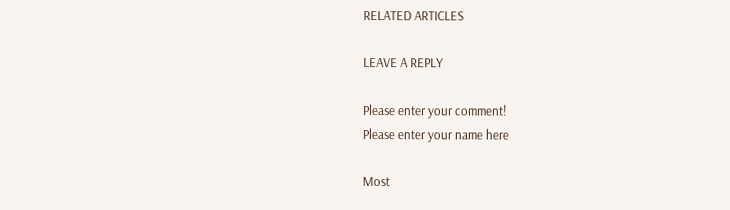RELATED ARTICLES

LEAVE A REPLY

Please enter your comment!
Please enter your name here

Most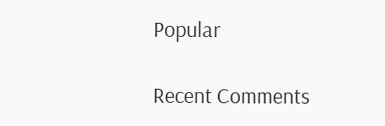Popular

Recent Comments